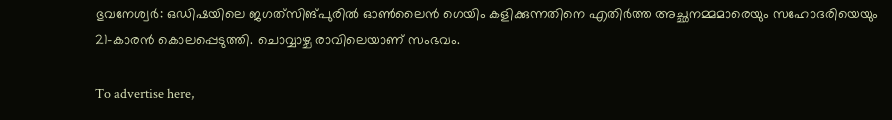ഭുവനേശ്വര്‍: ഒഡിഷയിലെ ജഗത്‌സിങ്പുരില്‍ ഓണ്‍ലൈന്‍ ഗെയിം കളിക്കുന്നതിനെ എതിര്‍ത്ത അച്ഛനമ്മമാരെയും സഹോദരിയെയും 21-കാരന്‍ കൊലപ്പെടുത്തി. ചൊവ്വാഴ്ച രാവിലെയാണ് സംഭവം.

To advertise here,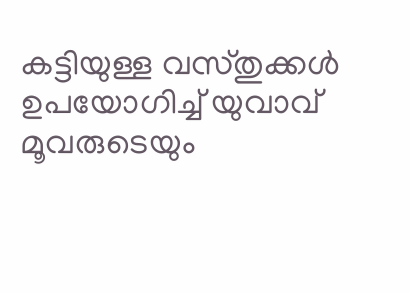കട്ടിയുള്ള വസ്തുക്കള്‍ ഉപയോഗിച്ച് യുവാവ് മൂവരുടെയും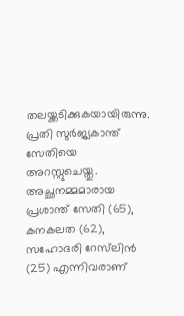തലയ്ക്കടിക്കുകയായിരുന്നു. പ്രതി സുര്‍ജ്യകാന്ത് സേതിയെ അറസ്റ്റുചെയ്തു. അച്ഛനമ്മമാരായ പ്രശാന്ത് സേതി (65), കനകലത (62), സഹോദരി റേസ്‌ലിന്‍ (25) എന്നിവരാണ്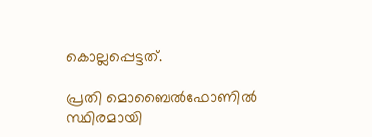കൊല്ലപ്പെട്ടത്.

പ്രതി മൊബൈല്‍ഫോണില്‍ സ്ഥിരമായി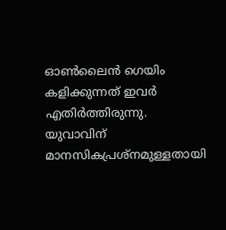ഓണ്‍ലൈന്‍ ഗെയിം കളിക്കുന്നത് ഇവര്‍ എതിര്‍ത്തിരുന്നു. യുവാവിന് മാനസികപ്രശ്‌നമുള്ളതായി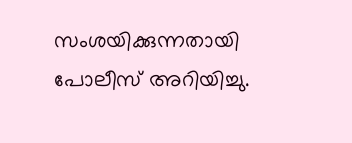സംശയിക്കുന്നതായി പോലീസ് അറിയിച്ചു.